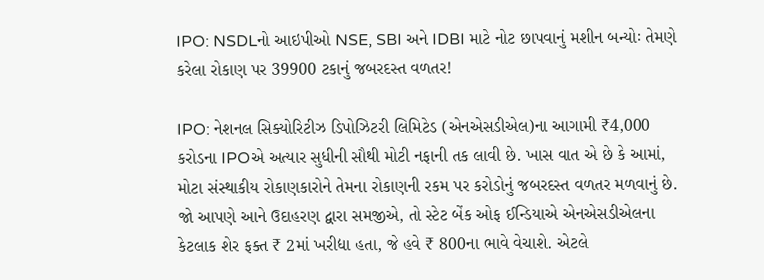IPO: NSDLનો આઇપીઓ NSE, SBI અને IDBI માટે નોટ છાપવાનું મશીન બન્યોઃ તેમણે કરેલા રોકાણ પર 39900 ટકાનું જબરદસ્ત વળતર!

IPO: નેશનલ સિક્યોરિટીઝ ડિપોઝિટરી લિમિટેડ (એનએસડીએલ)ના આગામી ₹4,000 કરોડના IPOએ અત્યાર સુધીની સૌથી મોટી નફાની તક લાવી છે. ખાસ વાત એ છે કે આમાં, મોટા સંસ્થાકીય રોકાણકારોને તેમના રોકાણની રકમ પર કરોડોનું જબરદસ્ત વળતર મળવાનું છે. જો આપણે આને ઉદાહરણ દ્વારા સમજીએ, તો સ્ટેટ બેંક ઓફ ઈન્ડિયાએ એનએસડીએલના કેટલાક શેર ફક્ત ₹ 2માં ખરીદ્યા હતા, જે હવે ₹ 800ના ભાવે વેચાશે. એટલે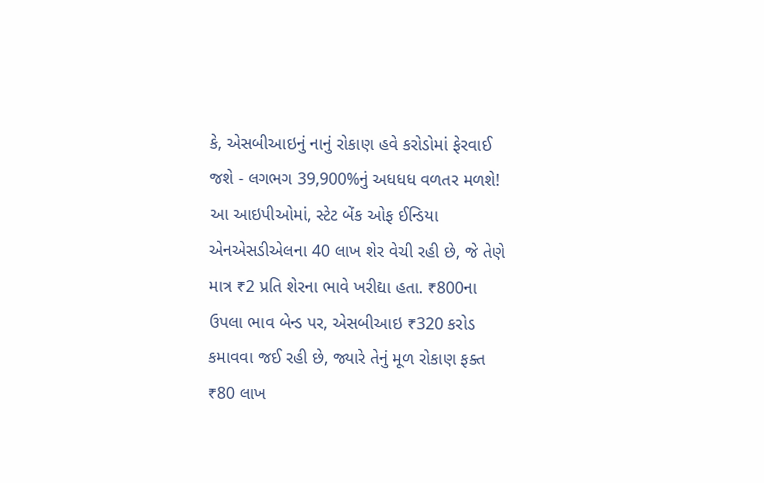કે, એસબીઆઇનું નાનું રોકાણ હવે કરોડોમાં ફેરવાઈ જશે - લગભગ 39,900%નું અધધધ વળતર મળશે!
આ આઇપીઓમાં, સ્ટેટ બેંક ઓફ ઈન્ડિયા એનએસડીએલના 40 લાખ શેર વેચી રહી છે, જે તેણે માત્ર ₹2 પ્રતિ શેરના ભાવે ખરીદ્યા હતા. ₹800ના ઉપલા ભાવ બેન્ડ પર, એસબીઆઇ ₹320 કરોડ કમાવવા જઈ રહી છે, જ્યારે તેનું મૂળ રોકાણ ફક્ત ₹80 લાખ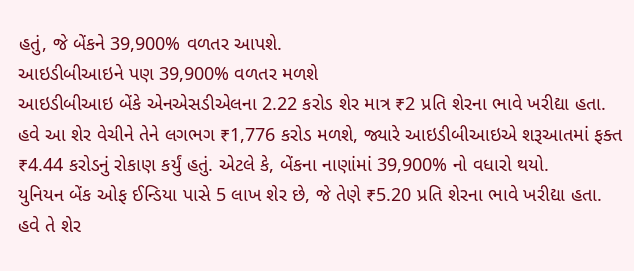હતું, જે બેંકને 39,900% વળતર આપશે.
આઇડીબીઆઇને પણ 39,900% વળતર મળશે
આઇડીબીઆઇ બેંકે એનએસડીએલના 2.22 કરોડ શેર માત્ર ₹2 પ્રતિ શેરના ભાવે ખરીદ્યા હતા. હવે આ શેર વેચીને તેને લગભગ ₹1,776 કરોડ મળશે, જ્યારે આઇડીબીઆઇએ શરૂઆતમાં ફક્ત ₹4.44 કરોડનું રોકાણ કર્યું હતું. એટલે કે, બેંકના નાણાંમાં 39,900% નો વધારો થયો.
યુનિયન બેંક ઓફ ઈન્ડિયા પાસે 5 લાખ શેર છે, જે તેણે ₹5.20 પ્રતિ શેરના ભાવે ખરીદ્યા હતા. હવે તે શેર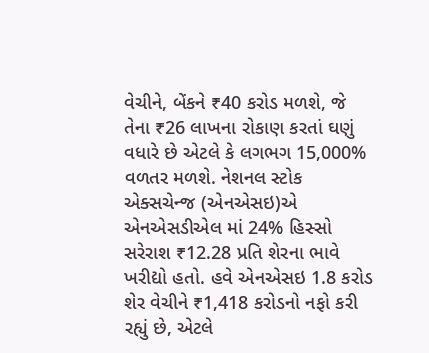વેચીને, બેંકને ₹40 કરોડ મળશે, જે તેના ₹26 લાખના રોકાણ કરતાં ઘણું વધારે છે એટલે કે લગભગ 15,000% વળતર મળશે. નેશનલ સ્ટોક એક્સચેન્જ (એનએસઇ)એ એનએસડીએલ માં 24% હિસ્સો સરેરાશ ₹12.28 પ્રતિ શેરના ભાવે ખરીદ્યો હતો. હવે એનએસઇ 1.8 કરોડ શેર વેચીને ₹1,418 કરોડનો નફો કરી રહ્યું છે, એટલે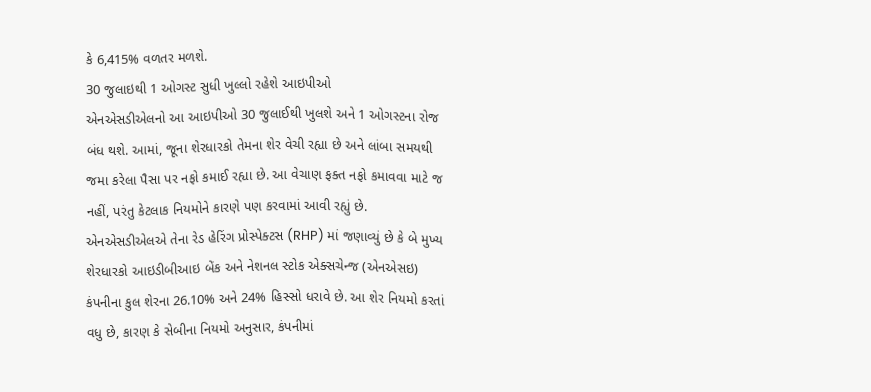કે 6,415% વળતર મળશે.
30 જુલાઇથી 1 ઓગસ્ટ સુધી ખુલ્લો રહેશે આઇપીઓ
એનએસડીએલનો આ આઇપીઓ 30 જુલાઈથી ખુલશે અને 1 ઓગસ્ટના રોજ બંધ થશે. આમાં, જૂના શેરધારકો તેમના શેર વેચી રહ્યા છે અને લાંબા સમયથી જમા કરેલા પૈસા પર નફો કમાઈ રહ્યા છે. આ વેચાણ ફક્ત નફો કમાવવા માટે જ નહીં, પરંતુ કેટલાક નિયમોને કારણે પણ કરવામાં આવી રહ્યું છે.
એનએસડીએલએ તેના રેડ હેરિંગ પ્રોસ્પેક્ટસ (RHP) માં જણાવ્યું છે કે બે મુખ્ય શેરધારકો આઇડીબીઆઇ બેંક અને નેશનલ સ્ટોક એક્સચેન્જ (એનએસઇ) કંપનીના કુલ શેરના 26.10% અને 24% હિસ્સો ધરાવે છે. આ શેર નિયમો કરતાં વધુ છે, કારણ કે સેબીના નિયમો અનુસાર, કંપનીમાં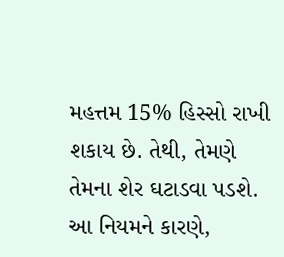મહત્તમ 15% હિસ્સો રાખી શકાય છે. તેથી, તેમણે તેમના શેર ઘટાડવા પડશે. આ નિયમને કારણે,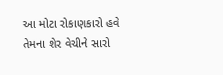આ મોટા રોકાણકારો હવે તેમના શેર વેચીને સારો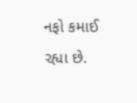નફો કમાઈ રહ્યા છે.